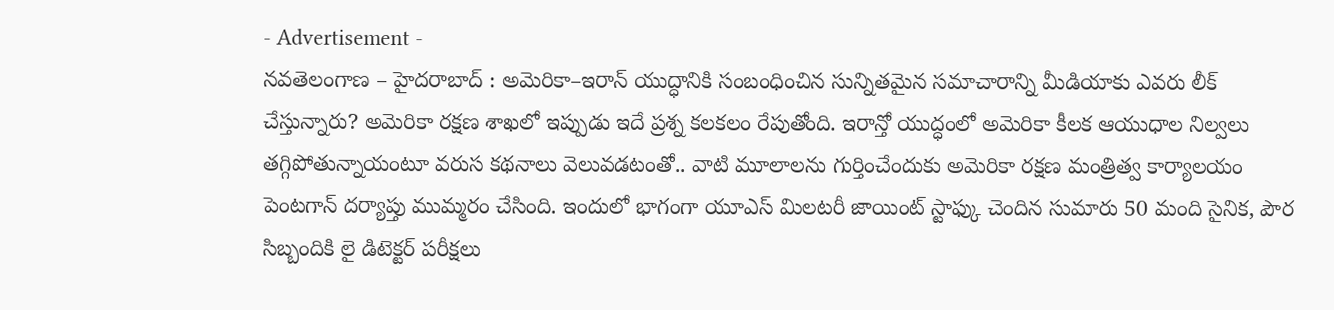- Advertisement -
నవతెలంగాణ – హైదరాబాద్ : అమెరికా–ఇరాన్ యుద్ధానికి సంబంధించిన సున్నితమైన సమాచారాన్ని మీడియాకు ఎవరు లీక్ చేస్తున్నారు? అమెరికా రక్షణ శాఖలో ఇప్పుడు ఇదే ప్రశ్న కలకలం రేపుతోంది. ఇరాన్తో యుద్ధంలో అమెరికా కీలక ఆయుధాల నిల్వలు తగ్గిపోతున్నాయంటూ వరుస కథనాలు వెలువడటంతో.. వాటి మూలాలను గుర్తించేందుకు అమెరికా రక్షణ మంత్రిత్వ కార్యాలయం పెంటగాన్ దర్యాప్తు ముమ్మరం చేసింది. ఇందులో భాగంగా యూఎస్ మిలటరీ జాయింట్ స్టాఫ్కు చెందిన సుమారు 50 మంది సైనిక, పౌర సిబ్బందికి లై డిటెక్టర్ పరీక్షలు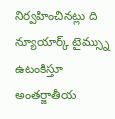నిర్వహించినట్లు ది న్యూయార్క్ టైమ్స్ను ఉటంకిస్తూ అంతర్జాతీయ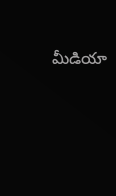మీడియా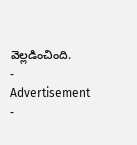వెల్లడించింది.
- Advertisement -